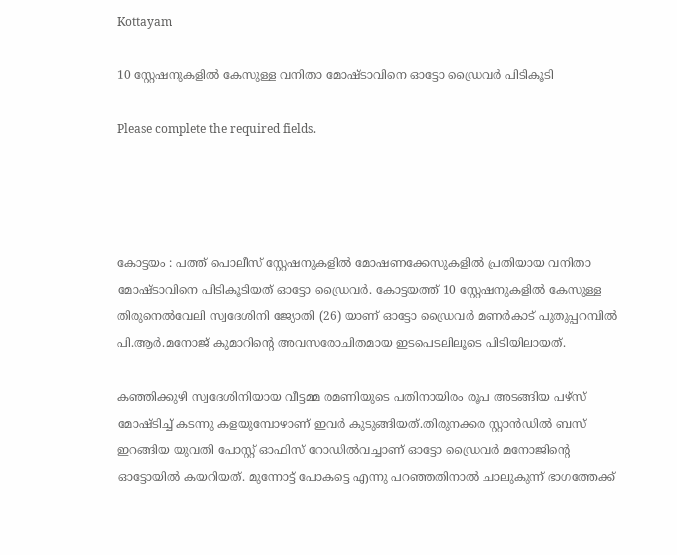Kottayam

10 സ്റ്റേഷനുകളില്‍ കേസുള്ള വനിതാ മോഷ്ടാവിനെ ഓട്ടോ ഡ്രൈവര്‍ പിടികൂടി

Please complete the required fields.




കോട്ടയം : പത്ത് പൊലീസ് സ്റ്റേഷനുകളില്‍ മോഷണക്കേസുകളില്‍ പ്രതിയായ വനിതാ മോഷ്ടാവിനെ പിടികൂടിയത് ഓട്ടോ ഡ്രൈവര്‍. കോട്ടയത്ത് 10 സ്റ്റേഷനുകളില്‍ കേസുള്ള തിരുനെൽവേലി സ്വദേശിനി ജ്യോതി (26) യാണ് ഓട്ടോ ഡ്രൈവർ മണർകാട് പുതുപ്പറമ്പിൽ പി.ആർ.മനോജ് കുമാറിന്റെ അവസരോചിതമായ ഇടപെടലിലൂടെ പിടിയിലായത്.

കഞ്ഞിക്കുഴി സ്വദേശിനിയായ വീട്ടമ്മ രമണിയുടെ പതിനായിരം രൂപ അടങ്ങിയ പഴ്സ് മോഷ്ടിച്ച് കടന്നു കളയുമ്പോഴാണ് ഇവർ കുടുങ്ങിയത്.തിരുനക്കര സ്റ്റാൻഡിൽ ബസ് ഇറങ്ങിയ യുവതി പോസ്റ്റ് ഓഫിസ് റോഡില്‍വച്ചാണ് ഓട്ടോ ഡ്രൈവര്‍ മനോജിന്റെ ഓട്ടോയിൽ കയറിയത്. മുന്നോട്ട് പോകട്ടെ എന്നു പറഞ്ഞതിനാൽ ചാലുകുന്ന് ഭാഗത്തേക്ക്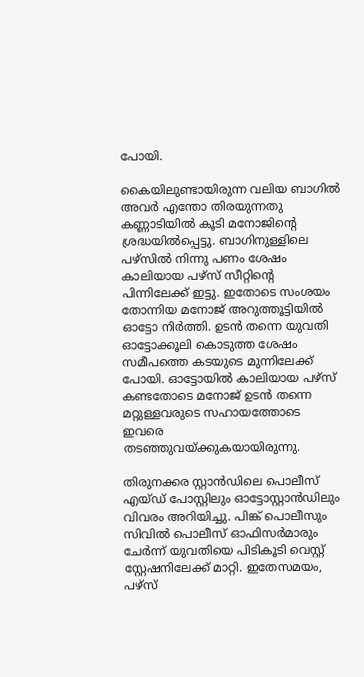പോയി.

കൈയിലുണ്ടായിരുന്ന വലിയ ബാഗിൽ അവർ എന്തോ തിരയുന്നതു കണ്ണാടിയിൽ കൂടി മനോജിന്റെ ശ്രദ്ധയിൽപ്പെട്ടു. ബാഗിനുള്ളിലെ പഴ്സിൽ നിന്നു പണം ശേഷം കാലിയായ പഴ്സ് സീറ്റിന്റെ പിന്നിലേക്ക് ഇട്ടു. ഇതോടെ സംശയം തോന്നിയ മനോജ് അറുത്തൂട്ടിയിൽ ഓട്ടോ നിർത്തി. ഉടൻ തന്നെ യുവതി ഓട്ടോക്കൂലി കൊടുത്ത ശേഷം സമീപത്തെ കടയുടെ മുന്നിലേക്ക് പോയി. ഓ‌ട്ടോയിൽ കാലിയായ പഴ്സ് കണ്ടതോടെ മനോജ് ഉടൻ തന്നെ മറ്റുള്ളവരുടെ സഹായത്തോടെ ഇവരെ തടഞ്ഞുവയ്ക്കുകയായിരുന്നു.

തിരുനക്കര സ്റ്റാൻഡിലെ പൊലീസ് എയ്ഡ് പോസ്റ്റിലും ഓട്ടോസ്റ്റാൻഡിലും വിവരം അറിയിച്ചു. പിങ്ക് പൊലീസും സിവിൽ പൊലീസ് ഓഫിസർമാരും ചേർന്ന് യുവതിയെ പിടികൂടി വെസ്റ്റ് സ്റ്റേഷനിലേക്ക് മാറ്റി. ഇതേസമയം, പഴ്സ്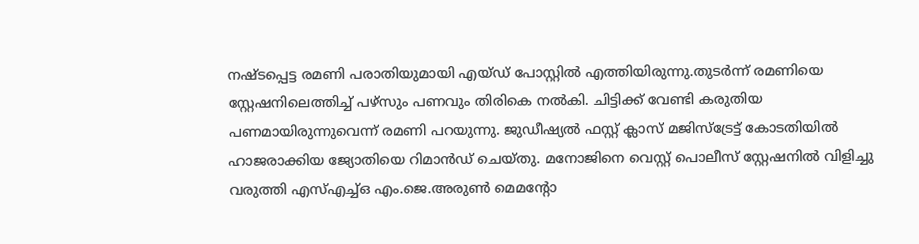നഷ്ടപ്പെട്ട രമണി പരാതിയുമായി എയ്ഡ് പോസ്റ്റിൽ എത്തിയിരുന്നു.തുടർന്ന് രമണിയെ സ്റ്റേഷനിലെത്തിച്ച് പഴ്സും പണവും തിരികെ നൽകി. ചിട്ടിക്ക് വേണ്ടി കരുതിയ പണമായിരുന്നുവെന്ന് രമണി പറയുന്നു. ജുഡീഷ്യൽ ഫസ്റ്റ് ക്ലാസ് മജിസ്ട്രേട്ട് കോടതിയിൽ ഹാജരാക്കിയ ജ്യോതിയെ റിമാൻഡ് ചെയ്തു. മനോജിനെ വെസ്റ്റ് പൊലീസ് സ്റ്റേഷനിൽ വിളിച്ചു വരുത്തി എസ്എച്ച്ഒ എം.ജെ.അരുൺ മെമന്റോ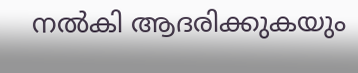നൽകി ആദരിക്കുകയും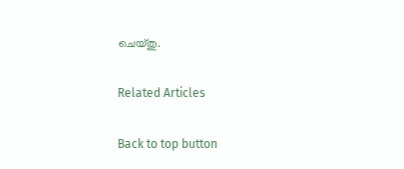ചെയ്തു.

Related Articles

Back to top button